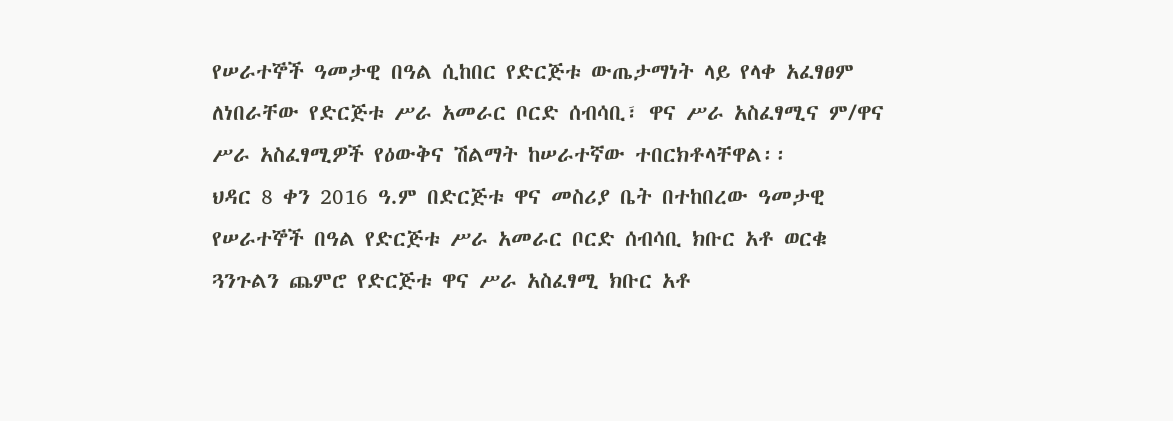የሠራተኞች ዓመታዊ በዓል ሲከበር የድርጅቱ ውጤታማነት ላይ የላቀ አፈፃፀም ለነበራቸው የድርጅቱ ሥራ አመራር ቦርድ ሰብሳቢ፣ ዋና ሥራ አስፈፃሚና ም/ዋና ሥራ አስፈፃሚዎች የዕውቅና ሽልማት ከሠራተኛው ተበርክቶላቸዋል፡፡
ህዳር 8 ቀን 2016 ዓ.ም በድርጅቱ ዋና መስሪያ ቤት በተከበረው ዓመታዊ የሠራተኞች በዓል የድርጅቱ ሥራ አመራር ቦርድ ሰብሳቢ ክቡር አቶ ወርቁ ጓንጉልን ጨምሮ የድርጅቱ ዋና ሥራ አስፈፃሚ ክቡር አቶ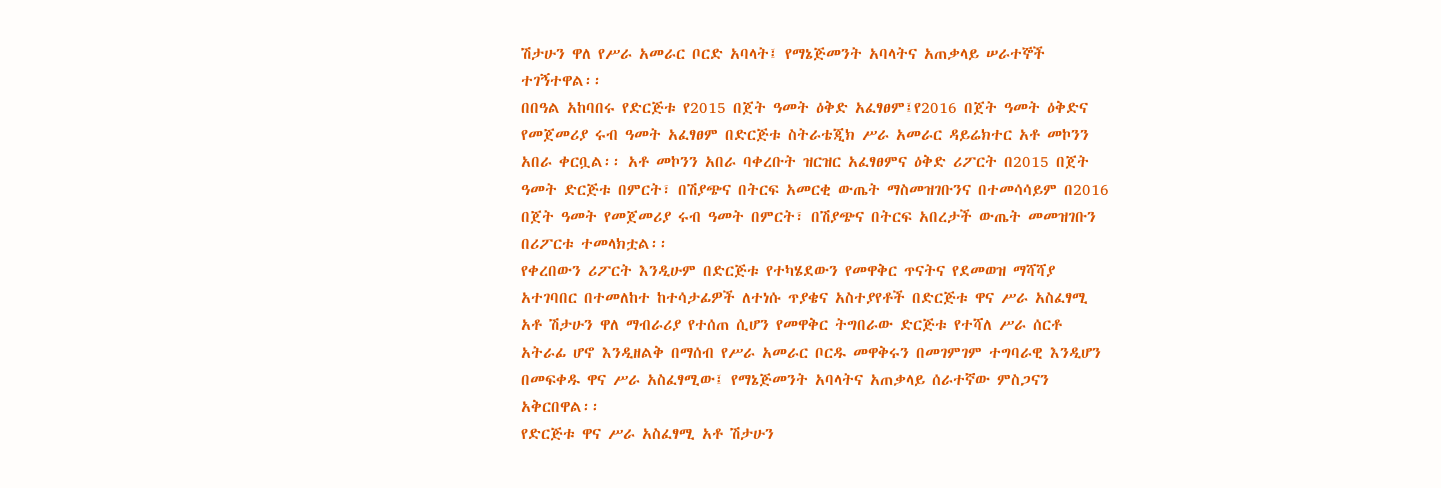ሽታሁን ዋለ የሥራ አመራር ቦርድ አባላት፤ የማኔጅመንት አባላትና አጠቃላይ ሠራተኞች ተገኝተዋል፡፡
በበዓል አከባበሩ የድርጅቱ የ2015 በጀት ዓመት ዕቅድ አፈፃፀም፤የ2016 በጀት ዓመት ዕቅድና የመጀመሪያ ሩብ ዓመት አፈፃፀም በድርጅቱ ስትራቴጂክ ሥራ አመራር ዳይሬክተር አቶ መኮንን አበራ ቀርቧል፡፡ አቶ መኮንን አበራ ባቀረቡት ዝርዝር አፈፃፀምና ዕቅድ ሪፖርት በ2015 በጀት ዓመት ድርጅቱ በምርት፣ በሽያጭና በትርፍ አመርቂ ውጤት ማስመዝገቡንና በተመሳሳይም በ2016 በጀት ዓመት የመጀመሪያ ሩብ ዓመት በምርት፣ በሽያጭና በትርፍ አበረታች ውጤት መመዝገቡን በሪፖርቱ ተመላክቷል፡፡
የቀረበውን ሪፖርት እንዲሁም በድርጅቱ የተካሄደውን የመዋቅር ጥናትና የደመወዝ ማሻሻያ አተገባበር በተመለከተ ከተሳታፊዎች ለተነሱ ጥያቄና አስተያየቶች በድርጅቱ ዋና ሥራ አስፈፃሚ አቶ ሽታሁን ዋለ ማብራሪያ የተሰጠ ሲሆን የመዋቅር ትግበራው ድርጅቱ የተሻለ ሥራ ሰርቶ አትራፊ ሆኖ እንዲዘልቅ በማሰብ የሥራ አመራር ቦርዱ መዋቅሩን በመገምገም ተግባራዊ እንዲሆን በመፍቀዱ ዋና ሥራ አስፈፃሚው፤ የማኔጅመንት አባላትና አጠቃላይ ሰራተኛው ምስጋናን አቅርበዋል፡፡
የድርጅቱ ዋና ሥራ አስፈፃሚ አቶ ሽታሁን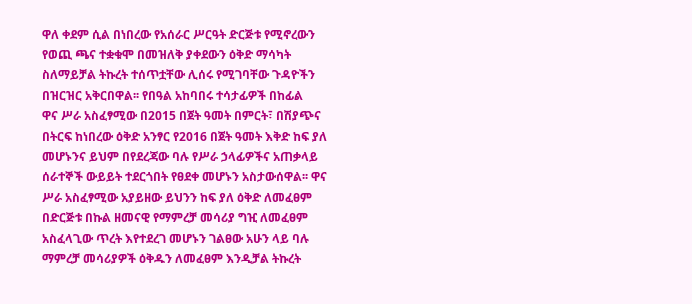ዋለ ቀደም ሲል በነበረው የአሰራር ሥርዓት ድርጅቱ የሚኖረውን የወጪ ጫና ተቋቁሞ በመዝለቅ ያቀደውን ዕቅድ ማሳካት ስለማይቻል ትኩረት ተሰጥቷቸው ሊሰሩ የሚገባቸው ጉዳዮችን በዝርዝር አቅርበዋል፡፡ የበዓል አከባበሩ ተሳታፊዎች በከፊል
ዋና ሥራ አስፈፃሚው በ2015 በጀት ዓመት በምርት፣ በሽያጭና በትርፍ ከነበረው ዕቅድ አንፃር የ2016 በጀት ዓመት እቅድ ከፍ ያለ መሆኑንና ይህም በየደረጃው ባሉ የሥራ ኃላፊዎችና አጠቃላይ ሰራተኞች ውይይት ተደርጎበት የፀደቀ መሆኑን አስታውሰዋል፡፡ ዋና ሥራ አስፈፃሚው አያይዘው ይህንን ከፍ ያለ ዕቅድ ለመፈፀም በድርጅቱ በኩል ዘመናዊ የማምረቻ መሳሪያ ግዢ ለመፈፀም አስፈላጊው ጥረት እየተደረገ መሆኑን ገልፀው አሁን ላይ ባሉ ማምረቻ መሳሪያዎች ዕቅዱን ለመፈፀም እንዲቻል ትኩረት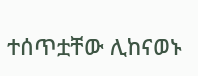ተሰጥቷቸው ሊከናወኑ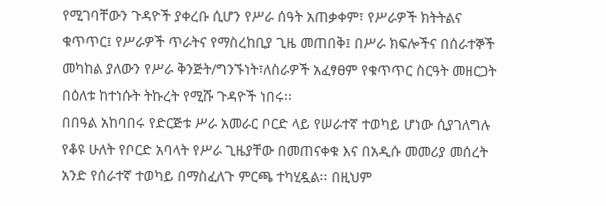የሚገባቸውን ጉዳዮች ያቀረቡ ሲሆን የሥራ ሰዓት አጠቃቀም፣ የሥራዎች ክትትልና ቁጥጥር፤ የሥራዎች ጥራትና የማስረከቢያ ጊዜ መጠበቅ፤ በሥራ ክፍሎችና በሰራተኞች መካከል ያለውን የሥራ ቅንጅት/ግንኙነት፣ለስራዎች አፈፃፀም የቁጥጥር ስርዓት መዘርጋት በዕለቱ ከተነሱት ትኩረት የሚሹ ጉዳዮች ነበሩ፡፡
በበዓል አከባበሩ የድርጅቱ ሥራ አመራር ቦርድ ላይ የሠራተኛ ተወካይ ሆነው ሲያገለግሉ የቆዩ ሁለት የቦርድ አባላት የሥራ ጊዜያቸው በመጠናቀቁ እና በአዲሱ መመሪያ መሰረት አንድ የሰራተኛ ተወካይ በማስፈለጉ ምርጫ ተካሂዷል፡፡ በዚህም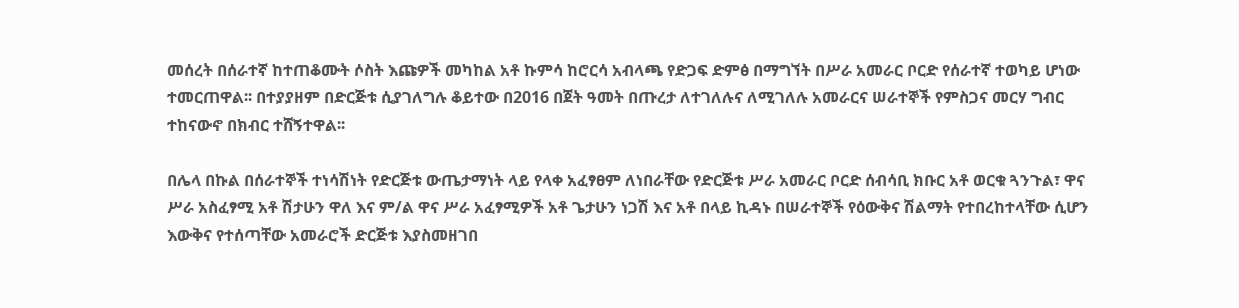መሰረት በሰራተኛ ከተጠቆሙት ሶስት እጩዎች መካከል አቶ ኩምሳ ከሮርሳ አብላጫ የድጋፍ ድምፅ በማግኘት በሥራ አመራር ቦርድ የሰራተኛ ተወካይ ሆነው ተመርጠዋል፡፡ በተያያዘም በድርጅቱ ሲያገለግሉ ቆይተው በ2016 በጀት ዓመት በጡረታ ለተገለሉና ለሚገለሉ አመራርና ሠራተኞች የምስጋና መርሃ ግብር ተከናውኖ በክብር ተሸኝተዋል፡፡

በሌላ በኩል በሰራተኞች ተነሳሽነት የድርጅቱ ውጤታማነት ላይ የላቀ አፈፃፀም ለነበራቸው የድርጅቱ ሥራ አመራር ቦርድ ሰብሳቢ ክቡር አቶ ወርቁ ጓንጉል፣ ዋና ሥራ አስፈፃሚ አቶ ሽታሁን ዋለ እና ም/ል ዋና ሥራ አፈፃሚዎች አቶ ጌታሁን ነጋሽ እና አቶ በላይ ኪዳኑ በሠራተኞች የዕውቅና ሽልማት የተበረከተላቸው ሲሆን እውቅና የተሰጣቸው አመራሮች ድርጅቱ እያስመዘገበ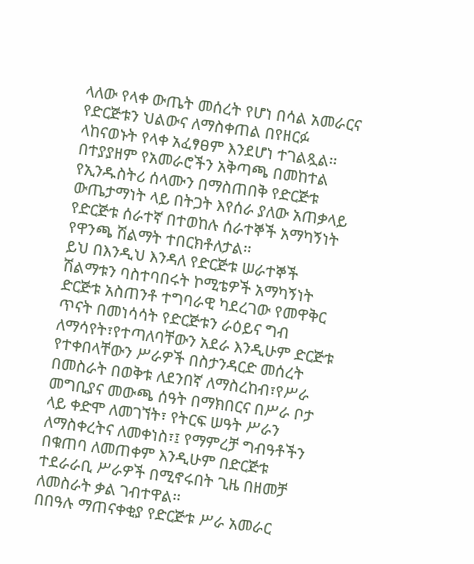ላለው የላቀ ውጤት መሰረት የሆነ በሳል አመራርና የድርጅቱን ህልውና ለማስቀጠል በየዘርፉ ላከናወኑት የላቀ አፈፃፀም እንደሆነ ተገልጿል፡፡ በተያያዘም የአመራሮችን አቅጣጫ በመከተል የኢንዱስትሪ ሰላሙን በማስጠበቅ የድርጅቱ ውጤታማነት ላይ በትጋት እየሰራ ያለው አጠቃላይ የድርጅቱ ሰራተኛ በተወከሉ ሰራተኞች አማካኝነት የዋንጫ ሽልማት ተበርክቶለታል፡፡
ይህ በእንዲህ እንዳለ የድርጅቱ ሠራተኞች ሽልማቱን ባስተባበሩት ኮሚቴዎች አማካኝነት ድርጅቱ አስጠንቶ ተግባራዊ ካደረገው የመዋቅር ጥናት በመነሳሳት የድርጅቱን ራዕይና ግብ ለማሳየት፣የተጣለባቸውን አደራ እንዲሁም ድርጅቱ የተቀበላቸውን ሥራዎች በስታንዳርድ መሰረት በመስራት በወቅቱ ለደንበኛ ለማስረከብ፣የሥራ መግቢያና መውጫ ሰዓት በማክበርና በሥራ ቦታ ላይ ቀድሞ ለመገኘት፣ የትርፍ ሠዓት ሥራን ለማስቀረትና ለመቀነስ፣፤ የማምረቻ ግብዓቶችን በቁጠባ ለመጠቀም እንዲሁም በድርጅቱ ተደራራቢ ሥራዎች በሚኖሩበት ጊዜ በዘመቻ ለመስራት ቃል ገብተዋል፡፡
በበዓሉ ማጠናቀቂያ የድርጅቱ ሥራ አመራር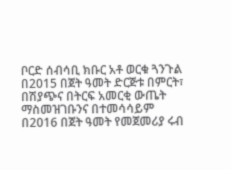ቦርድ ሰብሳቢ ክቡር አቶ ወርቁ ጓንጉል በ2015 በጀት ዓመት ድርጅቱ በምርት፣ በሽያጭና በትርፍ አመርቂ ውጤት ማስመዝገቡንና በተመሳሳይም በ2016 በጀት ዓመት የመጀመሪያ ሩብ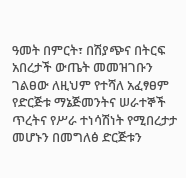ዓመት በምርት፣ በሽያጭና በትርፍ አበረታች ውጤት መመዝገቡን ገልፀው ለዚህም የተሻለ አፈፃፀም የድርጅቱ ማኔጅመንትና ሠራተኞች ጥረትና የሥራ ተነሳሽነት የሚበረታታ መሆኑን በመግለፅ ድርጅቱን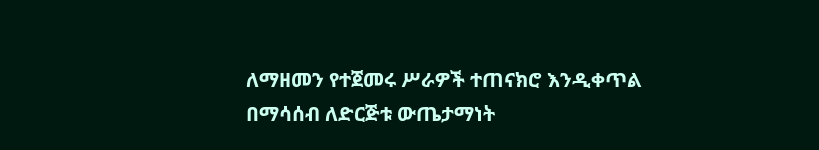ለማዘመን የተጀመሩ ሥራዎች ተጠናክሮ እንዲቀጥል በማሳሰብ ለድርጅቱ ውጤታማነት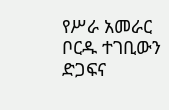የሥራ አመራር ቦርዱ ተገቢውን ድጋፍና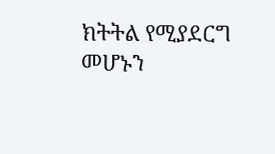ክትትል የሚያደርግ መሆኑን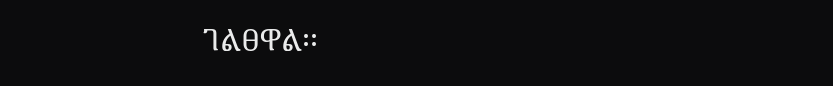ገልፀዋል፡፡